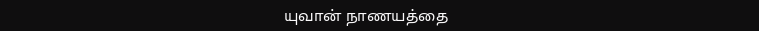யுவான் நாணயத்தை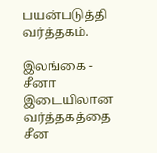பயன்படுத்தி வர்த்தகம்.

இலங்கை - சீனா இடையிலான வர்த்தகத்தை சீன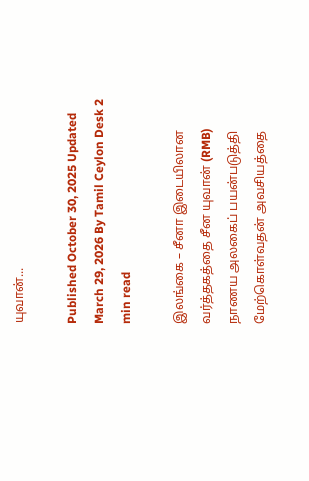யுவான்...

Published October 30, 2025 Updated March 29, 2026 By Tamil Ceylon Desk 2 min read

இலங்கை – சீனா இடையிலான வர்த்தகத்தை சீன யுவான் (RMB) நாணய அலகைப் பயன்படுத்தி மேற்கொள்வதன் அவசியத்தை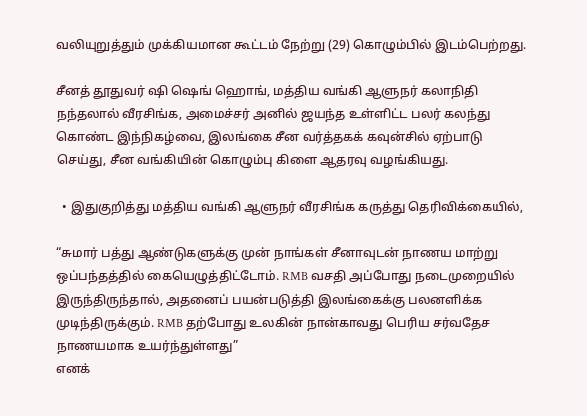வலியுறுத்தும் முக்கியமான கூட்டம் நேற்று (29) கொழும்பில் இடம்பெற்றது.

சீனத் தூதுவர் ஷி ஷெங் ஹொங், மத்திய வங்கி ஆளுநர் கலாநிதி நந்தலால் வீரசிங்க, அமைச்சர் அனில் ஜயந்த உள்ளிட்ட பலர் கலந்து கொண்ட இந்நிகழ்வை, இலங்கை சீன வர்த்தகக் கவுன்சில் ஏற்பாடு செய்து, சீன வங்கியின் கொழும்பு கிளை ஆதரவு வழங்கியது.

  • இதுகுறித்து மத்திய வங்கி ஆளுநர் வீரசிங்க கருத்து தெரிவிக்கையில்,

“சுமார் பத்து ஆண்டுகளுக்கு முன் நாங்கள் சீனாவுடன் நாணய மாற்று ஒப்பந்தத்தில் கையெழுத்திட்டோம். RMB வசதி அப்போது நடைமுறையில் இருந்திருந்தால், அதனைப் பயன்படுத்தி இலங்கைக்கு பலனளிக்க முடிந்திருக்கும். RMB தற்போது உலகின் நான்காவது பெரிய சர்வதேச நாணயமாக உயர்ந்துள்ளது”
எனக்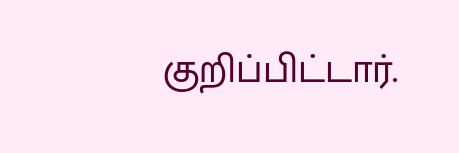குறிப்பிட்டார்.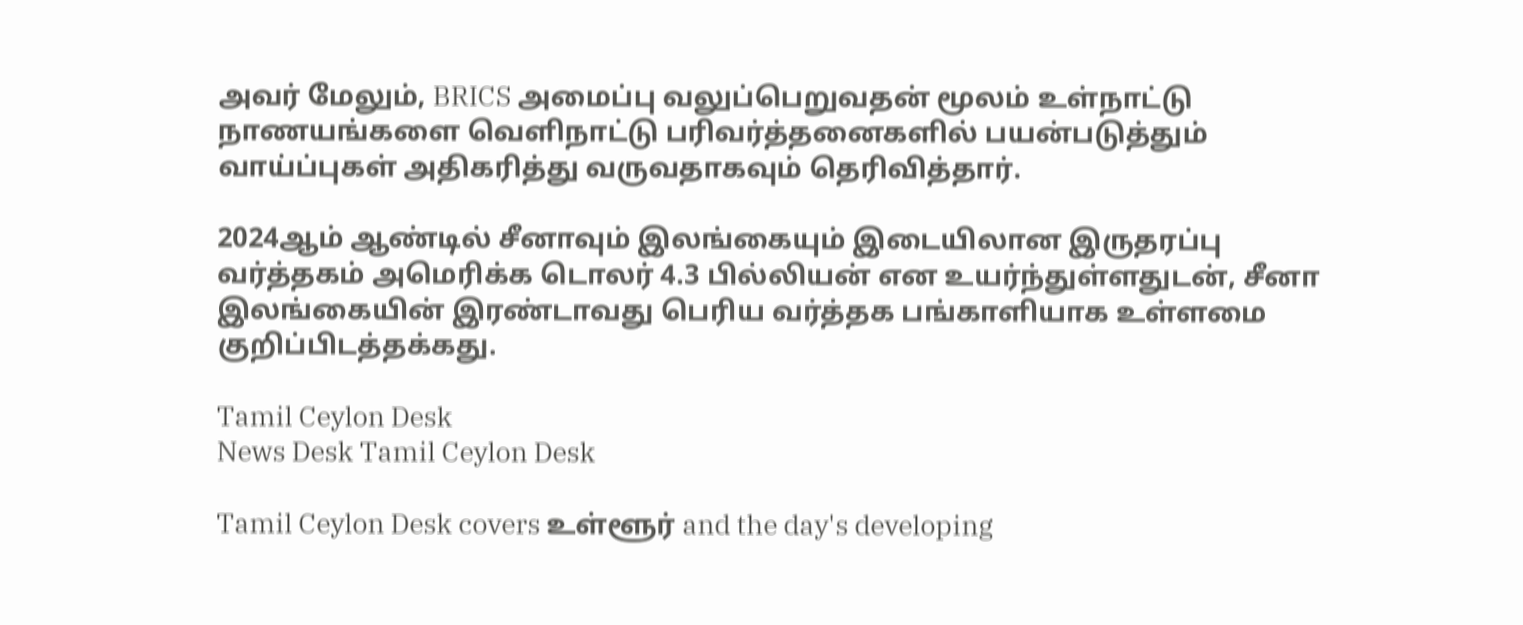அவர் மேலும், BRICS அமைப்பு வலுப்பெறுவதன் மூலம் உள்நாட்டு நாணயங்களை வெளிநாட்டு பரிவர்த்தனைகளில் பயன்படுத்தும் வாய்ப்புகள் அதிகரித்து வருவதாகவும் தெரிவித்தார்.

2024ஆம் ஆண்டில் சீனாவும் இலங்கையும் இடையிலான இருதரப்பு வர்த்தகம் அமெரிக்க டொலர் 4.3 பில்லியன் என உயர்ந்துள்ளதுடன், சீனா இலங்கையின் இரண்டாவது பெரிய வர்த்தக பங்காளியாக உள்ளமை குறிப்பிடத்தக்கது.

Tamil Ceylon Desk
News Desk Tamil Ceylon Desk

Tamil Ceylon Desk covers உள்ளூர் and the day's developing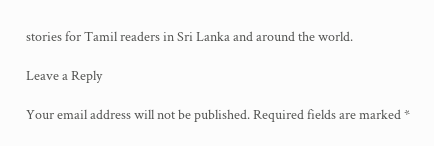stories for Tamil readers in Sri Lanka and around the world.

Leave a Reply

Your email address will not be published. Required fields are marked *